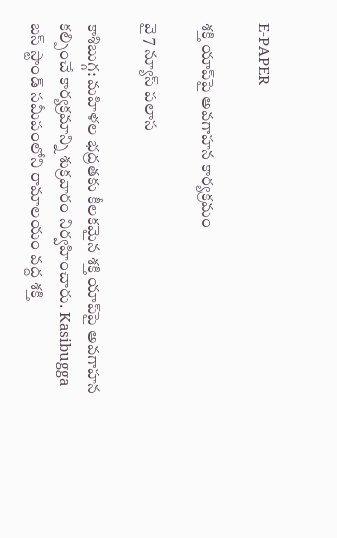E-PAPER

శక్తి యాప్‌పై అవగాహన కార్యక్రమం

వై 7 న్యూస్ పలాస

కాశిబుగ్గ: మహిళల భద్రతకు కీలకమైన శక్తి యాప్‌పై అవగాహన కల్పించే కార్యక్రమాన్ని శుక్రవారం నిర్వహించారు. Kasibugga బస్ స్టాండ్ సమీపంలోని రామాలయం వద్ద శక్తి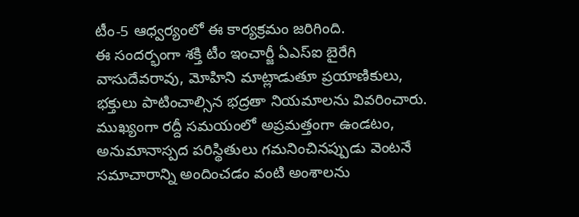టీం-5 ఆధ్వర్యంలో ఈ కార్యక్రమం జరిగింది.
ఈ సందర్భంగా శక్తి టీం ఇంచార్జీ ఏఎస్‌ఐ బైరేగి వాసుదేవరావు, మోహిని మాట్లాడుతూ ప్రయాణికులు, భక్తులు పాటించాల్సిన భద్రతా నియమాలను వివరించారు. ముఖ్యంగా రద్దీ సమయంలో అప్రమత్తంగా ఉండటం, అనుమానాస్పద పరిస్థితులు గమనించినప్పుడు వెంటనే సమాచారాన్ని అందించడం వంటి అంశాలను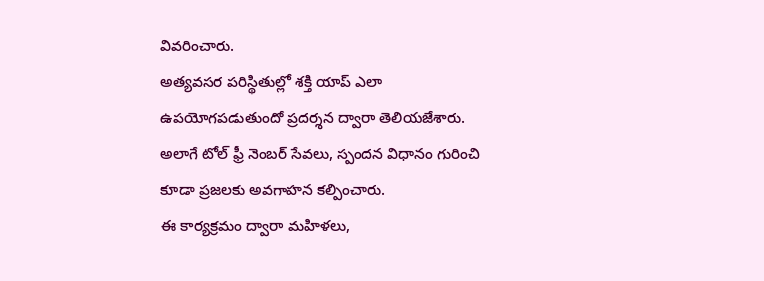వివరించారు.
అత్యవసర పరిస్థితుల్లో శక్తి యాప్ ఎలా ఉపయోగపడుతుందో ప్రదర్శన ద్వారా తెలియజేశారు. అలాగే టోల్ ఫ్రీ నెంబర్ సేవలు, స్పందన విధానం గురించి కూడా ప్రజలకు అవగాహన కల్పించారు.
ఈ కార్యక్రమం ద్వారా మహిళలు,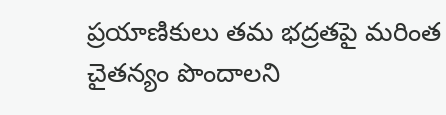ప్రయాణికులు తమ భద్రతపై మరింత చైతన్యం పొందాలని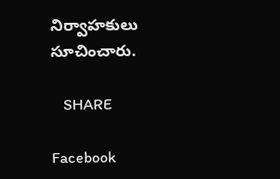నిర్వాహకులు సూచించారు.

   SHARE

Facebook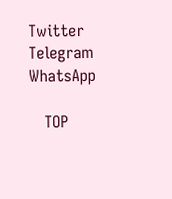Twitter
Telegram
WhatsApp

   TOP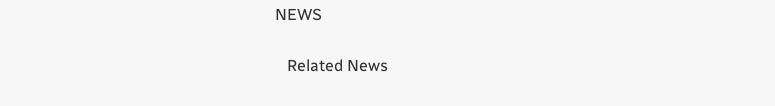NEWS

   Related News